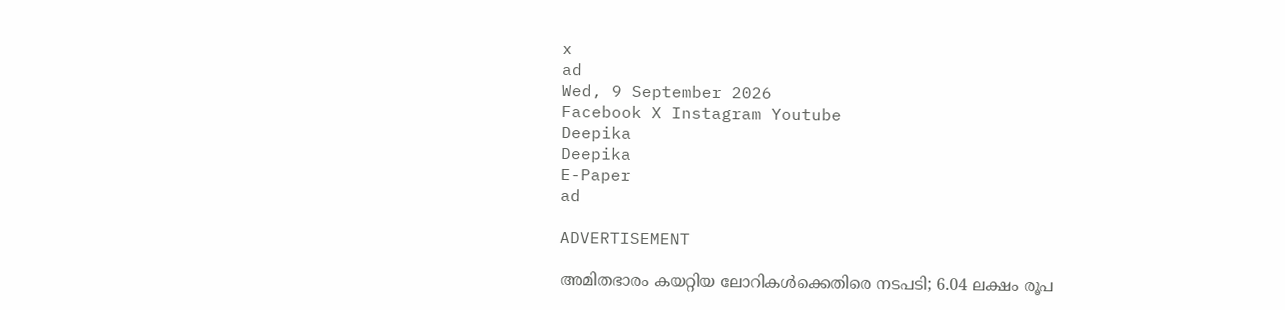x
ad
Wed, 9 September 2026
Facebook X Instagram Youtube
Deepika
Deepika
E-Paper
ad

ADVERTISEMENT

അമിതഭാരം കയറ്റിയ ലോറികള്‍ക്കെതിരെ നടപടി; 6.04 ലക്ഷം രൂപ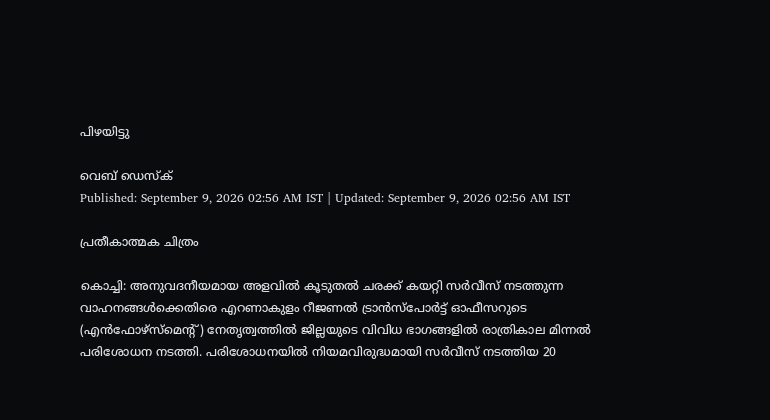പിഴയിട്ടു

വെബ് ഡെസ്ക്
Published: September 9, 2026 02:56 AM IST | Updated: September 9, 2026 02:56 AM IST

പ്രതീകാത്മക ചിത്രം

കൊച്ചി: അനുവദനീയമായ അളവില്‍ കൂടുതല്‍ ചരക്ക് കയറ്റി സര്‍വീസ് നടത്തുന്ന വാഹനങ്ങള്‍ക്കെതിരെ എറണാകുളം റീജണല്‍ ട്രാന്‍സ്‌പോര്‍ട്ട് ഓഫീസറുടെ (എന്‍ഫോഴ്‌സ്‌മെന്‍റ്) നേതൃത്വത്തില്‍ ജില്ലയുടെ വിവിധ ഭാഗങ്ങളില്‍ രാത്രികാല മിന്നല്‍ പരിശോധന നടത്തി. പരിശോധനയില്‍ നിയമവിരുദ്ധമായി സര്‍വീസ് നടത്തിയ 20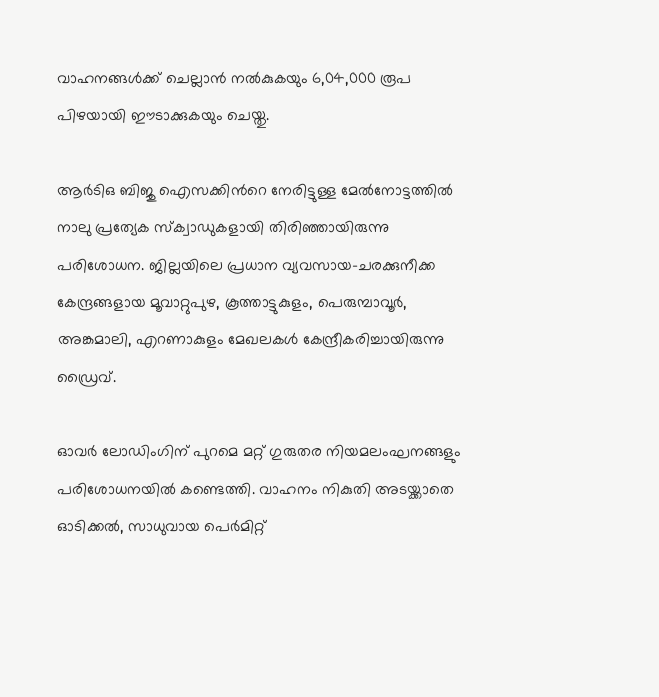വാഹനങ്ങള്‍ക്ക് ചെല്ലാന്‍ നല്‍കുകയും 6,04,000 രൂപ പിഴയായി ഈടാക്കുകയും ചെയ്തു.

ആര്‍ടിഒ ബിജു ഐസക്കിന്‍റെ നേരിട്ടുള്ള മേല്‍നോട്ടത്തില്‍ നാലു പ്രത്യേക സ്‌ക്വാഡുകളായി തിരിഞ്ഞായിരുന്നു പരിശോധന. ജില്ലയിലെ പ്രധാന വ്യവസായ-ചരക്കുനീക്ക കേന്ദ്രങ്ങളായ മൂവാറ്റുപുഴ, കൂത്താട്ടുകുളം, പെരുമ്പാവൂര്‍, അങ്കമാലി, എറണാകുളം മേഖലകള്‍ കേന്ദ്രീകരിച്ചായിരുന്നു ഡ്രൈവ്.

ഓവര്‍ ലോഡിംഗിന് പുറമെ മറ്റ് ഗുരുതര നിയമലംഘനങ്ങളും പരിശോധനയില്‍ കണ്ടെത്തി. വാഹനം നികുതി അടയ്ക്കാതെ ഓടിക്കല്‍, സാധുവായ പെര്‍മിറ്റ്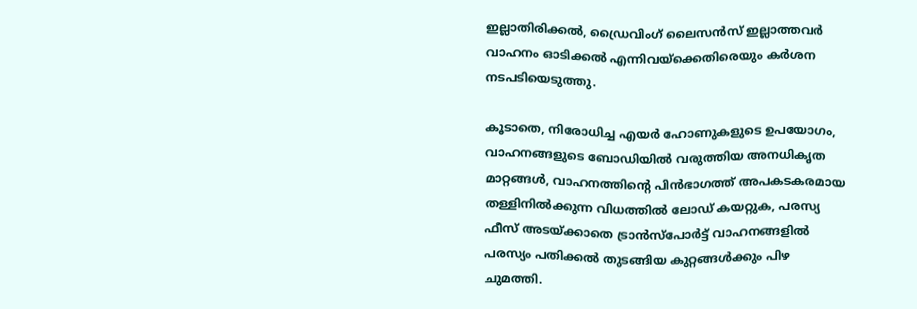ഇല്ലാതിരിക്കല്‍, ഡ്രൈവിംഗ് ലൈസന്‍സ് ഇല്ലാത്തവര്‍ വാഹനം ഓടിക്കല്‍ എന്നിവയ്‌ക്കെതിരെയും കര്‍ശന നടപടിയെടുത്തു.

കൂടാതെ, നിരോധിച്ച എയര്‍ ഹോണുകളുടെ ഉപയോഗം, വാഹനങ്ങളുടെ ബോഡിയില്‍ വരുത്തിയ അനധികൃത മാറ്റങ്ങള്‍, വാഹനത്തിന്‍റെ പിന്‍ഭാഗത്ത് അപകടകരമായ തള്ളിനില്‍ക്കുന്ന വിധത്തില്‍ ലോഡ് കയറ്റുക, പരസ്യ ഫീസ് അടയ്ക്കാതെ ട്രാന്‍സ്‌പോര്‍ട്ട് വാഹനങ്ങളില്‍ പരസ്യം പതിക്കല്‍ തുടങ്ങിയ കുറ്റങ്ങള്‍ക്കും പിഴ ചുമത്തി.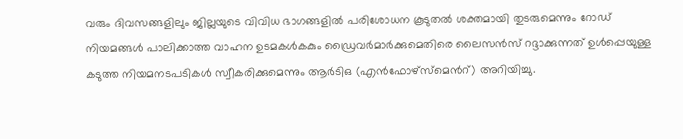വരും ദിവസങ്ങളിലും ജില്ലയുടെ വിവിധ ഭാഗങ്ങളില്‍ പരിശോധന കൂടുതല്‍ ശക്തമായി തുടരുമെന്നും റോഡ് നിയമങ്ങള്‍ പാലിക്കാത്ത വാഹന ഉടമകള്‍കകും ഡ്രൈവര്‍മാര്‍ക്കുമെതിരെ ലൈസന്‍സ് റദ്ദാക്കുന്നത് ഉള്‍പ്പെയുള്ള കടുത്ത നിയമനടപടികള്‍ സ്വീകരിക്കുമെന്നും ആര്‍ടിഒ (എന്‍ഫോഴ്‌സ്‌മെന്‍റ്) അറിയിച്ചു.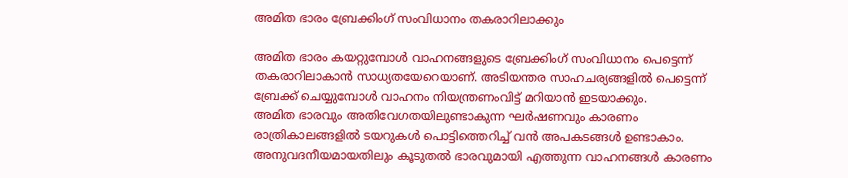അമിത ഭാരം ബ്രേക്കിംഗ് സംവിധാനം തകരാറിലാക്കും

അമിത ഭാരം കയറ്റുമ്പോള്‍ വാഹനങ്ങളുടെ ബ്രേക്കിംഗ് സംവിധാനം പെട്ടെന്ന് തകരാറിലാകാന്‍ സാധ്യതയേറെയാണ്. അടിയന്തര സാഹചര്യങ്ങളില്‍ പെട്ടെന്ന് ബ്രേക്ക് ചെയ്യുമ്പോള്‍ വാഹനം നിയന്ത്രണംവിട്ട് മറിയാന്‍ ഇടയാക്കും.
അമിത ഭാരവും അതിവേഗതയിലുണ്ടാകുന്ന ഘര്‍ഷണവും കാരണം രാത്രികാലങ്ങളില്‍ ടയറുകള്‍ പൊട്ടിത്തെറിച്ച് വന്‍ അപകടങ്ങള്‍ ഉണ്ടാകാം. അനുവദനീയമായതിലും കൂടുതല്‍ ഭാരവുമായി എത്തുന്ന വാഹനങ്ങള്‍ കാരണം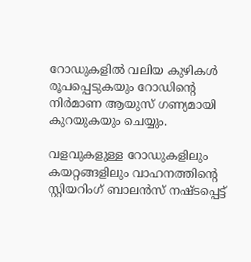റോഡുകളില്‍ വലിയ കുഴികള്‍ രൂപപ്പെടുകയും റോഡിന്‍റെ നിര്‍മാണ ആയുസ് ഗണ്യമായി കുറയുകയും ചെയ്യും.

വളവുകളുള്ള റോഡുകളിലും കയറ്റങ്ങളിലും വാഹനത്തിന്‍റെ സ്റ്റിയറിംഗ് ബാലന്‍സ് നഷ്ടപ്പെട്ട്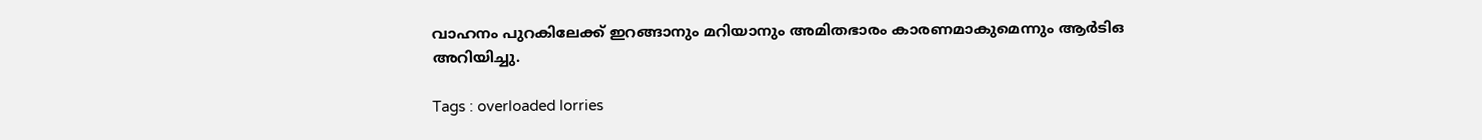വാഹനം പുറകിലേക്ക് ഇറങ്ങാനും മറിയാനും അമിതഭാരം കാരണമാകുമെന്നും ആര്‍ടിഒ അറിയിച്ചു.

Tags : overloaded lorries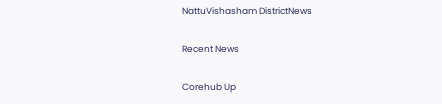NattuVishasham DistrictNews

Recent News

Corehub Up